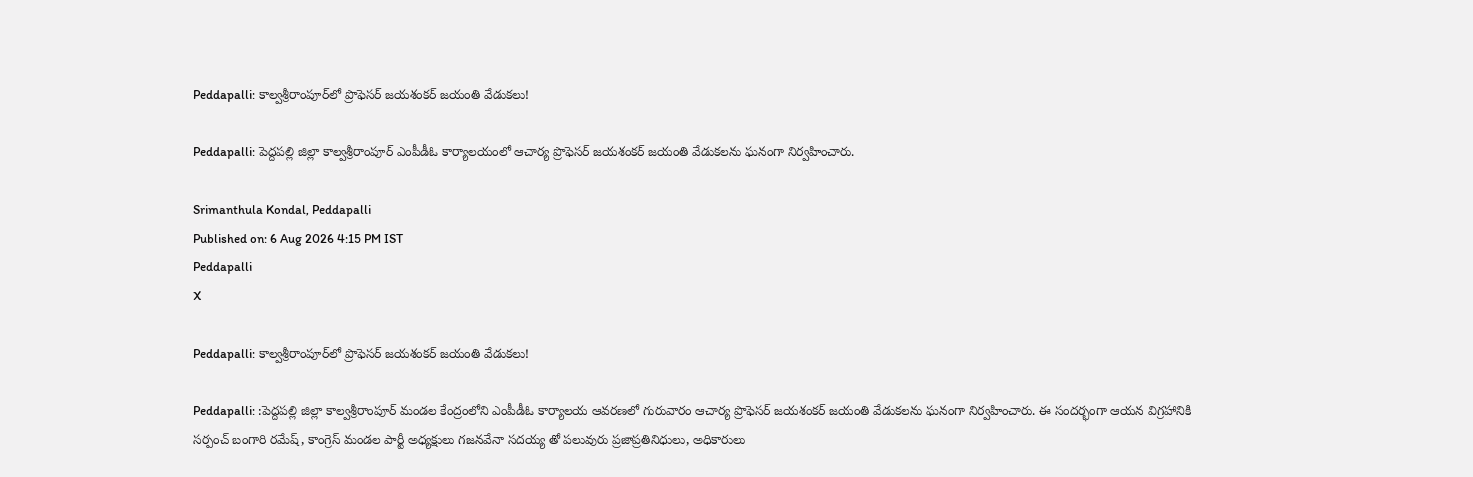Peddapalli: కాల్వశ్రీరాంపూర్‌లో ప్రొఫెసర్ జయశంకర్ జయంతి వేడుకలు!

Peddapalli: పెద్దపల్లి జిల్లా కాల్వశ్రీరాంపూర్ ఎంపీడీఓ కార్యాలయంలో ఆచార్య ప్రొఫెసర్ జయశంకర్ జయంతి వేడుకలను ఘనంగా నిర్వహించారు.

Srimanthula Kondal, Peddapalli
Published on: 6 Aug 2026 4:15 PM IST
Peddapalli
X

Peddapalli: కాల్వశ్రీరాంపూర్‌లో ప్రొఫెసర్ జయశంకర్ జయంతి వేడుకలు!

Peddapalli: :పెద్దపల్లి జిల్లా కాల్వశ్రీరాంపూర్ మండల కేంద్రంలోని ఎంపీడీఓ కార్యాలయ ఆవరణలో గురువారం ఆచార్య ప్రొఫెసర్ జయశంకర్ జయంతి వేడుకలను ఘనంగా నిర్వహించారు. ఈ సందర్భంగా ఆయన విగ్రహానికి సర్పంచ్ బంగారి రమేష్, కాంగ్రెస్ మండల పార్టీ అధ్యక్షులు గజనవేనా సదయ్య తో పలువురు ప్రజాప్రతినిధులు, అధికారులు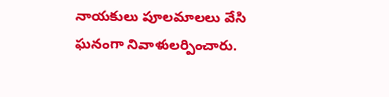నాయకులు పూలమాలలు వేసి ఘనంగా నివాళులర్పించారు.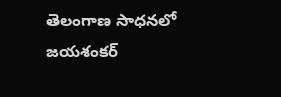తెలంగాణ సాధనలో జయశంకర్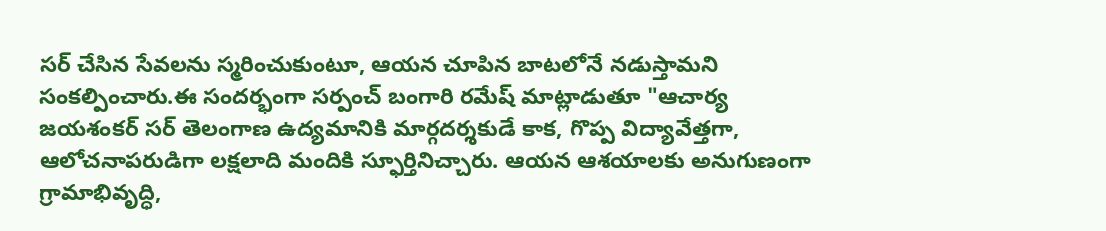సర్ చేసిన సేవలను స్మరించుకుంటూ, ఆయన చూపిన బాటలోనే నడుస్తామని సంకల్పించారు.ఈ సందర్భంగా సర్పంచ్ బంగారి రమేష్ మాట్లాడుతూ "ఆచార్య జయశంకర్ సర్ తెలంగాణ ఉద్యమానికి మార్గదర్శకుడే కాక, గొప్ప విద్యావేత్తగా, ఆలోచనాపరుడిగా లక్షలాది మందికి స్ఫూర్తినిచ్చారు. ఆయన ఆశయాలకు అనుగుణంగా గ్రామాభివృద్ధి,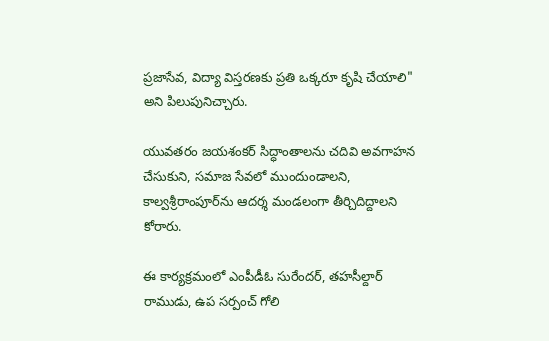ప్రజాసేవ, విద్యా విస్తరణకు ప్రతి ఒక్కరూ కృషి చేయాలి" అని పిలుపునిచ్చారు.

యువతరం జయశంకర్ సిద్ధాంతాలను చదివి అవగాహన చేసుకుని, సమాజ సేవలో ముందుండాలని, కాల్వశ్రీరాంపూర్‌ను ఆదర్శ మండలంగా తీర్చిదిద్దాలని కోరారు.

ఈ కార్యక్రమంలో ఎంపీడీఓ సురేందర్, తహసీల్దార్ రాముడు, ఉప సర్పంచ్ గోలి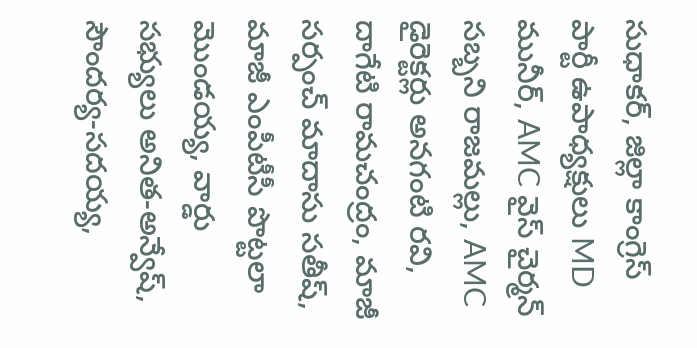సుధాకర్, జిల్లా కాంగ్రెస్ పార్టీ ఉపాధ్యక్షులు MD మునీర్, AMC వైస్ చైర్మన్ సబ్బని రాజమల్లు, AMC డైరెక్టర్లు అనగంటి రవి, దాగేటి రామచంద్రం, మాజీ సర్పంచ్ మాదాసు సతీష్, మాజీ ఎంపీటీసీ పొట్టలా మొండయ్య, వార్డు సభ్యులు అనిత-అన్వేష్, సౌందర్య-సదయ్య,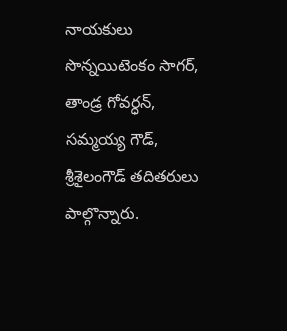నాయకులు సొన్నయిటెంకం సాగర్, తాండ్ర గోవర్ధన్, సమ్మయ్య గౌడ్, శ్రీశైలంగౌడ్ తదితరులు పాల్గొన్నారు.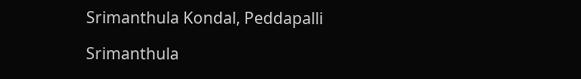Srimanthula Kondal, Peddapalli

Srimanthula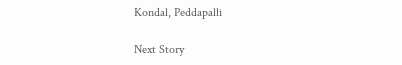Kondal, Peddapalli

Next Story